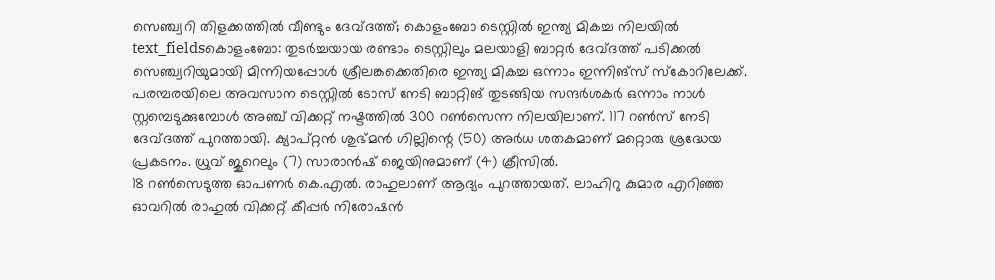സെഞ്ച്വറി തിളക്കത്തിൽ വീണ്ടും ദേവ്ദത്ത്; കൊളംബോ ടെസ്റ്റിൽ ഇന്ത്യ മികച്ച നിലയിൽ
text_fieldsകൊളംബോ: തുടർച്ചയായ രണ്ടാം ടെസ്റ്റിലും മലയാളി ബാറ്റർ ദേവ്ദത്ത് പടിക്കൽ സെഞ്ച്വറിയുമായി മിന്നിയപ്പോൾ ശ്രീലങ്കക്കെതിരെ ഇന്ത്യ മികച്ച ഒന്നാം ഇന്നിങ്സ് സ്കോറിലേക്ക്. പരമ്പരയിലെ അവസാന ടെസ്റ്റിൽ ടോസ് നേടി ബാറ്റിങ് തുടങ്ങിയ സന്ദർശകർ ഒന്നാം നാൾ സ്റ്റമ്പെടുക്കുമ്പോൾ അഞ്ച് വിക്കറ്റ് നഷ്ടത്തിൽ 300 റൺസെന്ന നിലയിലാണ്. 117 റൺസ് നേടി ദേവ്ദത്ത് പുറത്തായി. ക്യാപ്റ്റൻ ശുഭ്മൻ ഗില്ലിന്റെ (50) അർധ ശതകമാണ് മറ്റൊരു ശ്രദ്ധേയ പ്രകടനം. ധ്രുവ് ജുറെലും (7) സാരാൻഷ് ജെയിനുമാണ് (4) ക്രീസിൽ.
18 റൺസെടുത്ത ഓപണർ കെ.എൽ. രാഹുലാണ് ആദ്യം പുറത്തായത്. ലാഹിറു കുമാര എറിഞ്ഞ ഓവറിൽ രാഹുൽ വിക്കറ്റ് കീപ്പർ നിരോഷൻ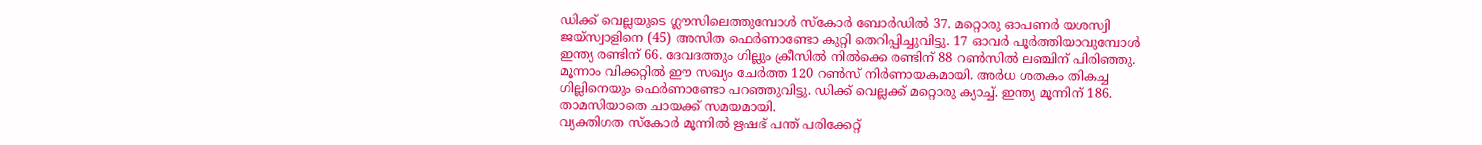ഡിക്ക് വെല്ലയുടെ ഗ്ലൗസിലെത്തുമ്പോൾ സ്കോർ ബോർഡിൽ 37. മറ്റൊരു ഓപണർ യശസ്വി ജയ്സ്വാളിനെ (45) അസിത ഫെർണാണ്ടോ കുറ്റി തെറിപ്പിച്ചുവിട്ടു. 17 ഓവർ പൂർത്തിയാവുമ്പോൾ ഇന്ത്യ രണ്ടിന് 66. ദേവദത്തും ഗില്ലും ക്രീസിൽ നിൽക്കെ രണ്ടിന് 88 റൺസിൽ ലഞ്ചിന് പിരിഞ്ഞു. മൂന്നാം വിക്കറ്റിൽ ഈ സഖ്യം ചേർത്ത 120 റൺസ് നിർണായകമായി. അർധ ശതകം തികച്ച ഗില്ലിനെയും ഫെർണാണ്ടോ പറഞ്ഞുവിട്ടു. ഡിക്ക് വെല്ലക്ക് മറ്റൊരു ക്യാച്ച്. ഇന്ത്യ മൂന്നിന് 186. താമസിയാതെ ചായക്ക് സമയമായി.
വ്യക്തിഗത സ്കോർ മൂന്നിൽ ഋഷഭ് പന്ത് പരിക്കേറ്റ്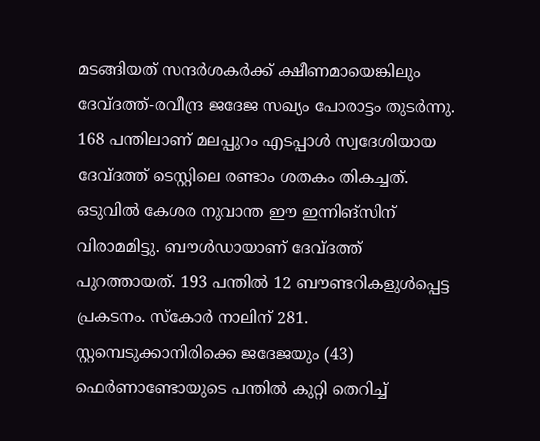മടങ്ങിയത് സന്ദർശകർക്ക് ക്ഷീണമായെങ്കിലും ദേവ്ദത്ത്-രവീന്ദ്ര ജദേജ സഖ്യം പോരാട്ടം തുടർന്നു. 168 പന്തിലാണ് മലപ്പുറം എടപ്പാൾ സ്വദേശിയായ ദേവ്ദത്ത് ടെസ്റ്റിലെ രണ്ടാം ശതകം തികച്ചത്. ഒടുവിൽ കേശര നുവാന്ത ഈ ഇന്നിങ്സിന് വിരാമമിട്ടു. ബൗൾഡായാണ് ദേവ്ദത്ത് പുറത്തായത്. 193 പന്തിൽ 12 ബൗണ്ടറികളുൾപ്പെട്ട പ്രകടനം. സ്കോർ നാലിന് 281. സ്റ്റമ്പെടുക്കാനിരിക്കെ ജദേജയും (43) ഫെർണാണ്ടോയുടെ പന്തിൽ കുറ്റി തെറിച്ച്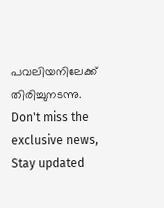പവലിയനിലേക്ക് തിരിച്ചുനടന്നു.
Don't miss the exclusive news, Stay updated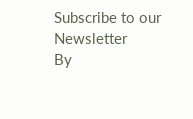Subscribe to our Newsletter
By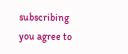subscribing you agree to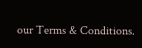our Terms & Conditions.